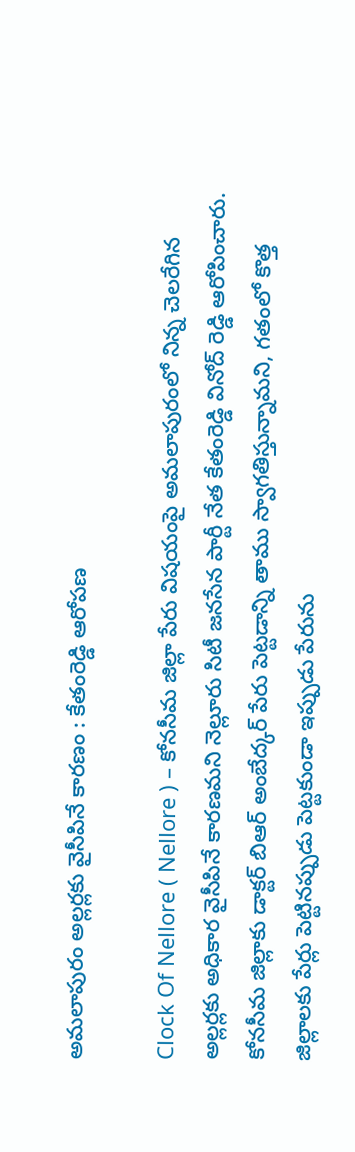అమలాపురం అల్లర్లకు వైసీపినే కారణం : కేతంరెడ్డి ఆరోపణ

Clock Of Nellore ( Nellore ) – కోనసీమ జిల్లా పేరు విషయంపై అమలాపురంలో నిన్న చెలరేగిన అల్లర్లకు అధికార వైసీపినే కారణమని నెల్లూరు సిటీ జనసేన పార్టీ నేత కేతంరెడ్డి వినోద్ రెడ్డి ఆరోపించారు. కోనసీమ జిల్లాకు డాక్టర్ బిఆర్ అంబేద్కర్ పేరు పెట్టడాన్ని తాము స్వాగతిస్తున్నామని, గతంలో కొత్త జిల్లాలకు పేర్లు పెట్టినప్పుడు పెట్టకుండా ఇప్పుడు పేరును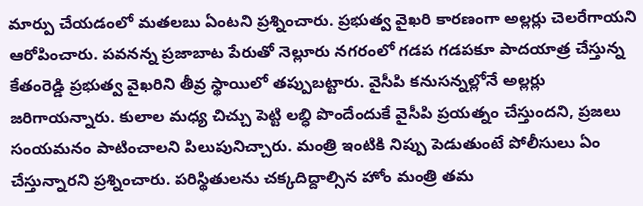మార్పు చేయడంలో మతలబు ఏంటని ప్రశ్నించారు. ప్రభుత్వ వైఖరి కారణంగా అల్లర్లు చెలరేగాయని ఆరోపించారు. పవనన్న ప్రజాబాట పేరుతో నెల్లూరు నగరంలో గడప గడపకూ పాదయాత్ర చేస్తున్న కేతంరెడ్డి ప్రభుత్వ వైఖరిని తీవ్ర స్థాయిలో తప్పుబట్టారు. వైసీపి కనుసన్నల్లోనే అల్లర్లు జరిగాయన్నారు. కులాల మధ్య చిచ్చు పెట్టి లబ్ధి పొందేందుకే వైసీపి ప్రయత్నం చేస్తుందని, ప్రజలు సంయమనం పాటించాలని పిలుపునిచ్చారు. మంత్రి ఇంటికి నిప్పు పెడుతుంటే పోలీసులు ఏం చేస్తున్నారని ప్రశ్నించారు. పరిస్థితులను చక్కదిద్దాల్సిన హోం మంత్రి తమ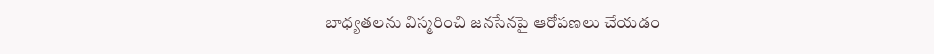బాధ్యతలను విస్మరించి జనసేనపై ఆరోపణలు చేయడం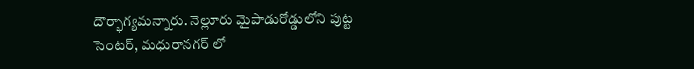దౌర్భాగ్యమన్నారు. నెల్లూరు మైపాడురోడ్డులోని పుట్ట సెంటర్, మధురానగర్ లో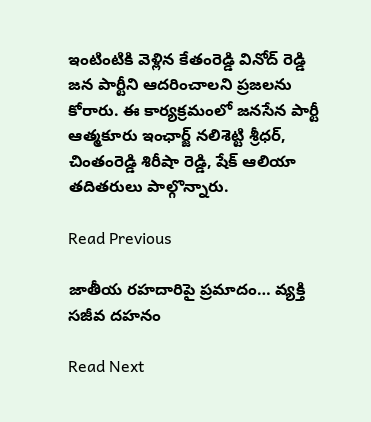ఇంటింటికి వెళ్లిన కేతంరెడ్డి వినోద్ రెడ్డి జన పార్టీని ఆదరించాలని ప్రజలను కోరారు. ఈ కార్యక్రమంలో జనసేన పార్టీ ఆత్మకూరు ఇంఛార్జ్ నలిశెట్టి శ్రీధర్, చింతంరెడ్డి శిరీషా రెడ్డి, షేక్ ఆలియా తదితరులు పాల్గొన్నారు.

Read Previous

జాతీయ రహదారిపై ప్రమాదం… వ్యక్తి సజీవ దహనం

Read Next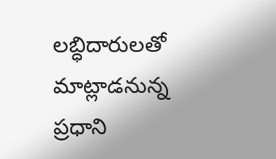లబ్ధిదారులతో మాట్లాడనున్న ప్రధాని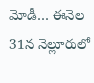మోడీ… ఈనెల 31న నెల్లూరులో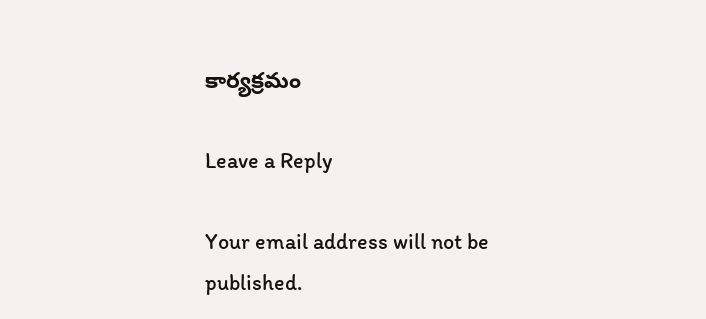కార్యక్రమం

Leave a Reply

Your email address will not be published.